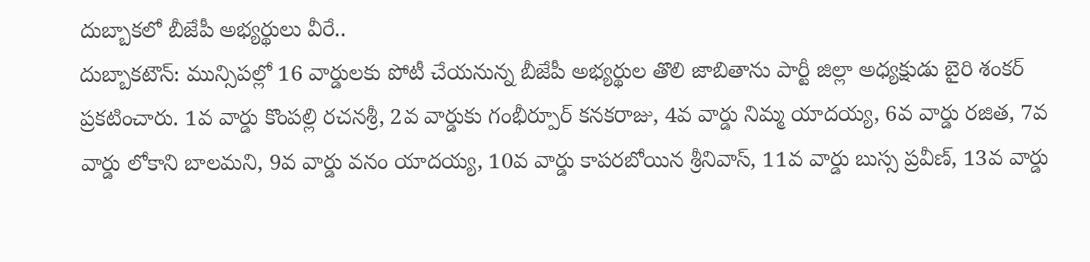దుబ్బాకలో బీజేపీ అభ్యర్థులు వీరే..
దుబ్బాకటౌన్: మున్సిపల్లో 16 వార్డులకు పోటీ చేయనున్న బీజేపీ అభ్యర్థుల తొలి జాబితాను పార్టీ జిల్లా అధ్యక్షుడు బైరి శంకర్ ప్రకటించారు. 1వ వార్డు కొంపల్లి రచనశ్రీ, 2వ వార్డుకు గంభీర్పూర్ కనకరాజు, 4వ వార్డు నిమ్మ యాదయ్య, 6వ వార్డు రజిత, 7వ వార్డు లోకాని బాలమని, 9వ వార్డు వనం యాదయ్య, 10వ వార్డు కాపరబోయిన శ్రీనివాస్, 11వ వార్డు బుస్స ప్రవీణ్, 13వ వార్డు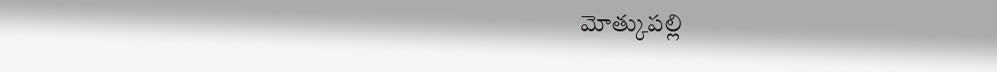మోత్కుపల్లి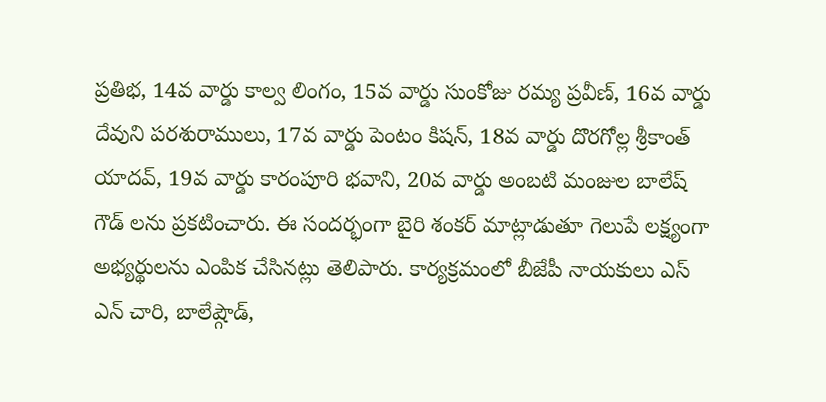ప్రతిభ, 14వ వార్డు కాల్వ లింగం, 15వ వార్డు సుంకోజు రమ్య ప్రవీణ్, 16వ వార్డు దేవుని పరశురాములు, 17వ వార్డు పెంటం కిషన్, 18వ వార్డు దొరగోల్ల శ్రీకాంత్ యాదవ్, 19వ వార్డు కారంపూరి భవాని, 20వ వార్డు అంబటి మంజుల బాలేష్ గౌడ్ లను ప్రకటించారు. ఈ సందర్భంగా బైరి శంకర్ మాట్లాడుతూ గెలుపే లక్ష్యంగా అభ్యర్థులను ఎంపిక చేసినట్లు తెలిపారు. కార్యక్రమంలో బీజేపీ నాయకులు ఎస్ ఎన్ చారి, బాలేష్గౌడ్,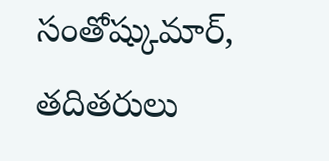సంతోష్కుమార్, తదితరులు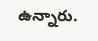ఉన్నారు.